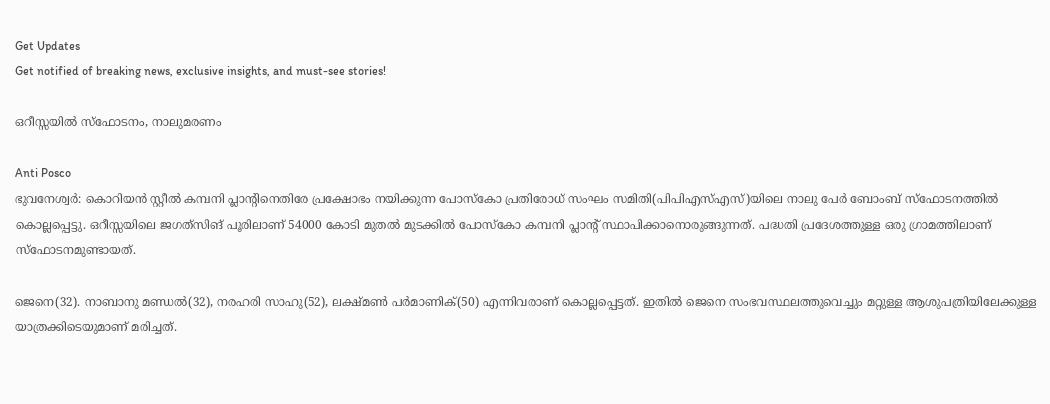Get Updates
Get notified of breaking news, exclusive insights, and must-see stories!

ഒറീസ്സയില്‍ സ്‌ഫോടനം, നാലുമരണം

Anti Posco
ഭുവനേശ്വര്‍: കൊറിയന്‍ സ്റ്റീല്‍ കമ്പനി പ്ലാന്റിനെതിരേ പ്രക്ഷോഭം നയിക്കുന്ന പോസ്‌കോ പ്രതിരോധ് സംഘം സമിതി(പിപിഎസ്എസ്)യിലെ നാലു പേര്‍ ബോംബ് സ്‌ഫോടനത്തില്‍ കൊല്ലപ്പെട്ടു. ഒറീസ്സയിലെ ജഗത്‌സിങ് പൂരിലാണ് 54000 കോടി മുതല്‍ മുടക്കില്‍ പോസ്‌കോ കമ്പനി പ്ലാന്റ് സ്ഥാപിക്കാനൊരുങ്ങുന്നത്. പദ്ധതി പ്രദേശത്തുള്ള ഒരു ഗ്രാമത്തിലാണ് സ്‌ഫോടനമുണ്ടായത്.

ജെനെ(32). നാബാനു മണ്ഡല്‍(32), നരഹരി സാഹു(52), ലക്ഷ്മണ്‍ പര്‍മാണിക്(50) എന്നിവരാണ് കൊല്ലപ്പെട്ടത്. ഇതില്‍ ജെനെ സംഭവസ്ഥലത്തുവെച്ചും മറ്റുള്ള ആശുപത്രിയിലേക്കുള്ള യാത്രക്കിടെയുമാണ് മരിച്ചത്.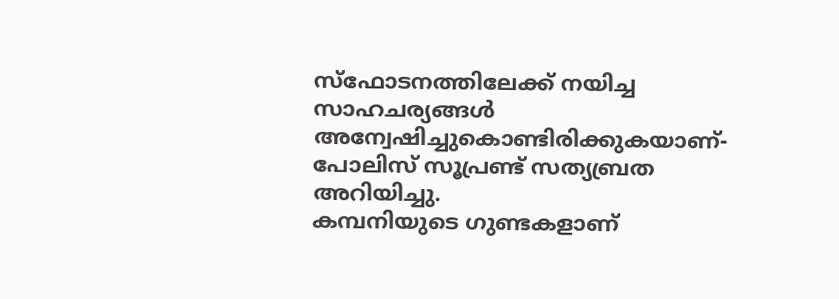സ്‌ഫോടനത്തിലേക്ക് നയിച്ച സാഹചര്യങ്ങള്‍ അന്വേഷിച്ചുകൊണ്ടിരിക്കുകയാണ്-പോലിസ് സൂപ്രണ്ട് സത്യബ്രത അറിയിച്ചു.
കമ്പനിയുടെ ഗുണ്ടകളാണ്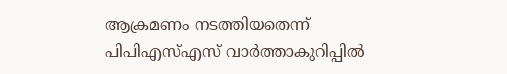ആക്രമണം നടത്തിയതെന്ന് പിപിഎസ്എസ് വാര്‍ത്താകുറിപ്പില്‍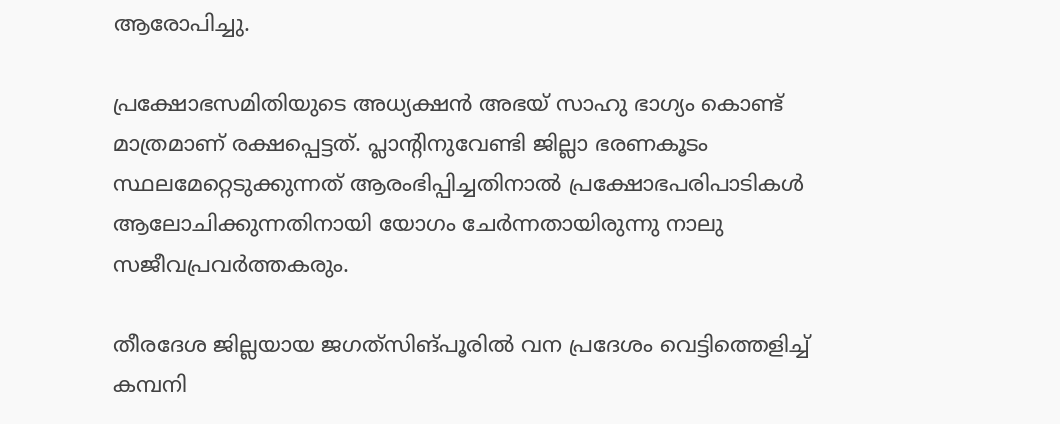ആരോപിച്ചു.

പ്രക്ഷോഭസമിതിയുടെ അധ്യക്ഷന്‍ അഭയ് സാഹു ഭാഗ്യം കൊണ്ട് മാത്രമാണ് രക്ഷപ്പെട്ടത്. പ്ലാന്റിനുവേണ്ടി ജില്ലാ ഭരണകൂടം സ്ഥലമേറ്റെടുക്കുന്നത് ആരംഭിപ്പിച്ചതിനാല്‍ പ്രക്ഷോഭപരിപാടികള്‍ ആലോചിക്കുന്നതിനായി യോഗം ചേര്‍ന്നതായിരുന്നു നാലു സജീവപ്രവര്‍ത്തകരും.

തീരദേശ ജില്ലയായ ജഗത്‌സിങ്പൂരില്‍ വന പ്രദേശം വെട്ടിത്തെളിച്ച് കമ്പനി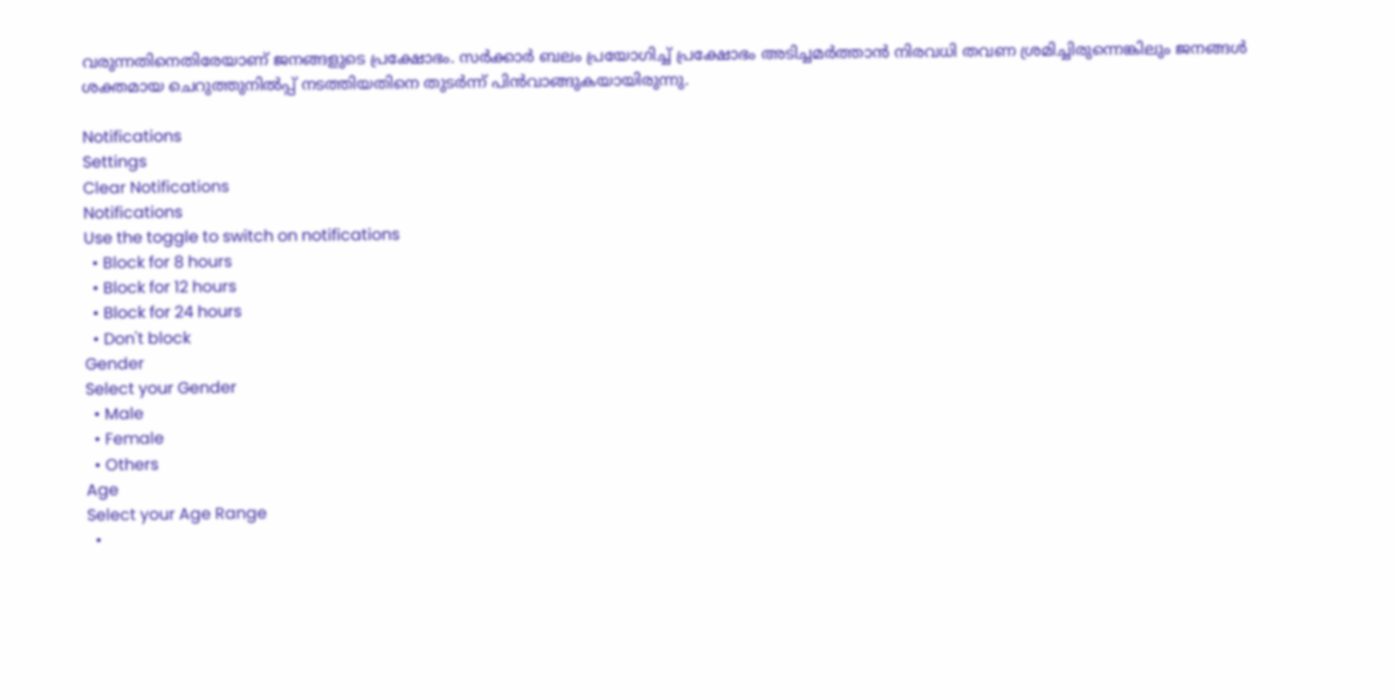വരുന്നതിനെതിരേയാണ് ജനങ്ങളുടെ പ്രക്ഷോഭം. സര്‍ക്കാര്‍ ബലം പ്രയോഗിച്ച് പ്രക്ഷോഭം അടിച്ചമര്‍ത്താന്‍ നിരവധി തവണ ശ്രമിച്ചിരുന്നെങ്കിലും ജനങ്ങള്‍ ശക്തമായ ചെറുത്തുനില്‍പ്പ് നടത്തിയതിനെ തുടര്‍ന്ന് പിന്‍വാങ്ങുകയായിരുന്നു.

Notifications
Settings
Clear Notifications
Notifications
Use the toggle to switch on notifications
  • Block for 8 hours
  • Block for 12 hours
  • Block for 24 hours
  • Don't block
Gender
Select your Gender
  • Male
  • Female
  • Others
Age
Select your Age Range
  •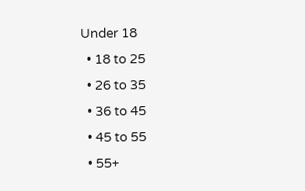Under 18
  • 18 to 25
  • 26 to 35
  • 36 to 45
  • 45 to 55
  • 55+